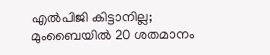എൽപിജി കിട്ടാനില്ല; മുംബൈയിൽ 20 ശതമാനം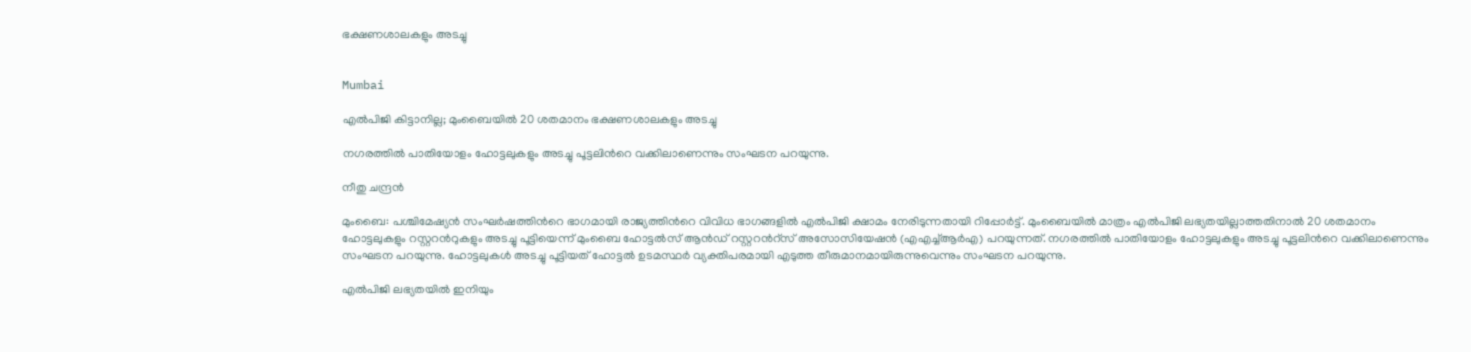ഭക്ഷണശാലകളും അടച്ചു


Mumbai

എൽപിജി കിട്ടാനില്ല; മുംബൈയിൽ 20 ശതമാനം ഭക്ഷണശാലകളും അടച്ചു

നഗരത്തിൽ പാതിയോളം ഹോട്ടലുകളും അടച്ചു പൂട്ടലിന്‍റെ വക്കിലാണെന്നും സംഘടന പറയുന്നു.

നീതു ചന്ദ്രൻ

മുംബൈ: പശ്ചിമേഷ്യൻ സംഘർഷത്തിന്‍റെ ഭാഗമായി രാജ്യത്തിന്‍റെ വിവിധ ഭാഗങ്ങളിൽ എൽപിജി ക്ഷാമം നേരിടുന്നതായി റിപ്പോർട്ട്. മുംബൈയിൽ മാത്രം എൽപിജി ലഭ്യതയില്ലാത്തതിനാൽ 20 ശതമാനം ഹോട്ടലുകളും റസ്റ്ററന്‍റുകളും അടച്ചു പൂട്ടിയെന്ന് മുംബൈ ഹോട്ടൽസ് ആൻഡ് റസ്റ്ററന്‍റ്സ് അസോസിയേഷൻ (എഎച്ച്ആർഎ) പറയുന്നത്. നഗരത്തിൽ പാതിയോളം ഹോട്ടലുകളും അടച്ചു പൂട്ടലിന്‍റെ വക്കിലാണെന്നും സംഘടന പറയുന്നു. ഹോട്ടലുകൾ അടച്ചു പൂട്ടിയത് ഹോട്ടൽ ഉടമസ്ഥർ വ്യക്തിപരമായി എടുത്ത തീരുമാനമായിരുന്നുവെന്നും സംഘടന പറയുന്നു.

എൽപിജി ലഭ്യതയിൽ ഇനിയും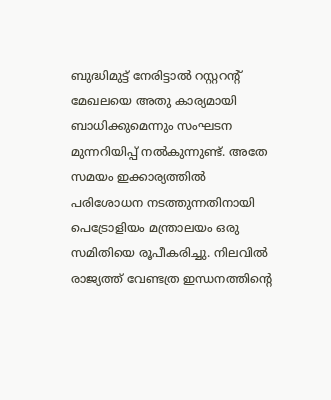ബുദ്ധിമുട്ട് നേരിട്ടാൽ റസ്റ്ററന്‍റ് മേഖലയെ അതു കാര്യമായി ബാധിക്കുമെന്നും സംഘടന മുന്നറിയിപ്പ് നൽകുന്നുണ്ട്. അതേ സമയം ഇക്കാര്യത്തിൽ പരിശോധന നടത്തുന്നതിനായി പെട്രോളിയം മന്ത്രാലയം ഒരു സമിതിയെ രൂപീകരിച്ചു. നിലവിൽ രാജ്യത്ത് വേണ്ടത്ര ഇന്ധനത്തിന്‍റെ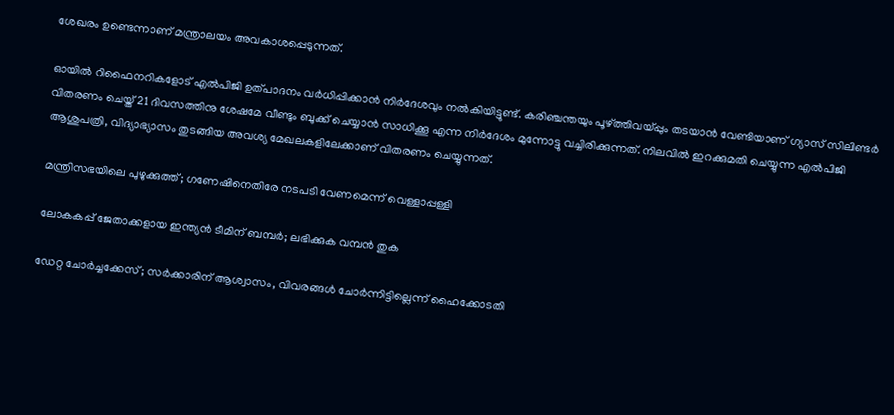ശേഖരം ഉണ്ടെന്നാണ് മന്ത്രാലയം അവകാശപ്പെടുന്നത്.

ഓയിൽ റിഫൈനറികളോട് എൽപിജി ഉത്പാദനം വർധിപ്പിക്കാൻ നിർദേശവും നൽകിയിട്ടുണ്ട്. കരിഞ്ചന്തയും പൂഴ്ത്തിവയ്പ്പും തടയാൻ വേണ്ടിയാണ് ഗ്യാസ് സിലിണ്ടർ വിതരണം ചെയ്ത് 21 ദിവസത്തിനു ശേഷമേ വീണ്ടും ബുക്ക് ചെയ്യാൻ സാധിക്കൂ എന്ന നിർദേശം മുന്നോട്ടു വച്ചിരിക്കുന്നത്. നിലവിൽ ഇറക്കുമതി ചെയ്യുന്ന എൽപിജി ആശുപത്രി, വിദ്യാഭ്യാസം തുടങ്ങിയ അവശ്യ മേഖലകളിലേക്കാണ് വിതരണം ചെയ്യുന്നത്.

മന്ത്രിസഭയിലെ പുഴുക്കുത്ത്; ഗണേഷിനെതിരേ നടപടി വേണമെന്ന് വെള്ളാപ്പള്ളി

ലോകകപ്പ് ജേതാക്കളായ ഇന്ത‍്യൻ ടീമിന് ബമ്പർ; ലഭിക്കുക വമ്പൻ തുക

ഡേറ്റ ചോർച്ചക്കേസ്; സർക്കാരിന് ആശ്വാസം, വിവരങ്ങൾ ചോർന്നിട്ടില്ലെന്ന് ഹൈക്കോടതി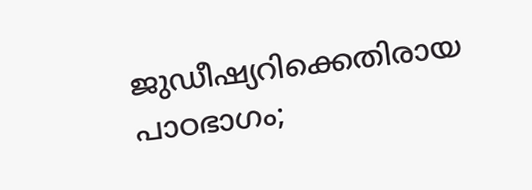ജുഡീഷ്യറിക്കെതിരായ പാഠഭാഗം;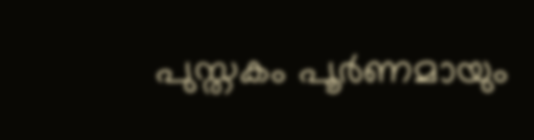പുസ്തകം പൂർണമായും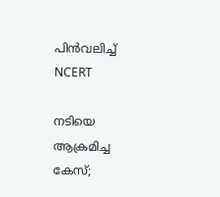പിൻവലിച്ച് NCERT

നടിയെ ആക്രമിച്ച കേസ്;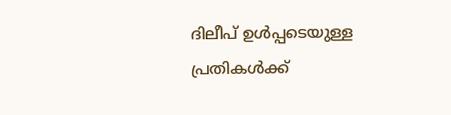ദിലീപ് ഉൾപ്പടെയുള്ള പ്രതികൾക്ക്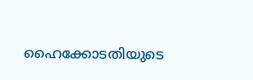ഹൈക്കോടതിയുടെ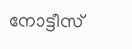നോട്ടീസ്